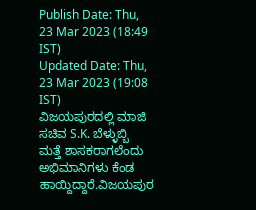Publish Date: Thu, 23 Mar 2023 (18:49 IST)
Updated Date: Thu, 23 Mar 2023 (19:08 IST)
ವಿಜಯಪುರದಲ್ಲಿ ಮಾಜಿ ಸಚಿವ S.K. ಬೆಳ್ಳುಬ್ಬಿ ಮತ್ತೆ ಶಾಸಕರಾಗಲೆಂದು ಅಭಿಮಾನಿಗಳು ಕೆಂಡ ಹಾಯ್ದಿದ್ದಾರೆ.ವಿಜಯಪುರ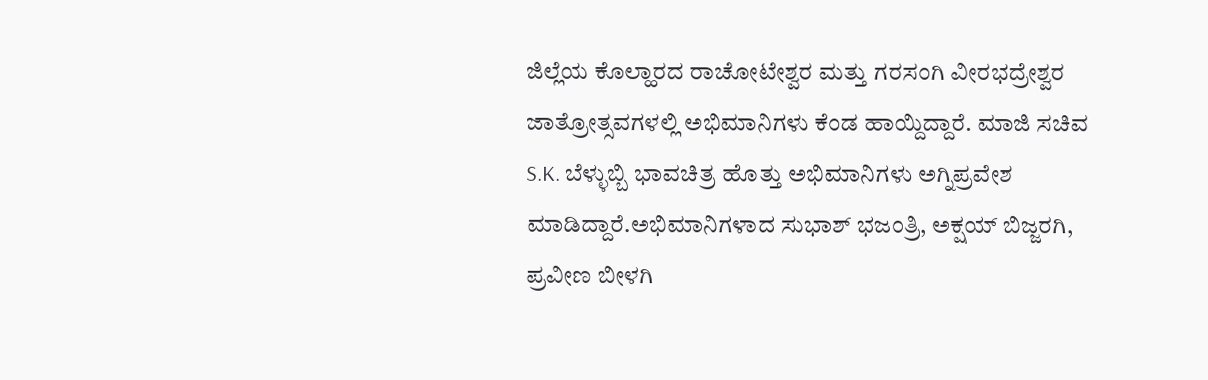ಜಿಲ್ಲೆಯ ಕೊಲ್ಹಾರದ ರಾಚೋಟೇಶ್ವರ ಮತ್ತು ಗರಸಂಗಿ ವೀರಭದ್ರೇಶ್ವರ ಜಾತ್ರೋತ್ಸವಗಳಲ್ಲಿ ಅಭಿಮಾನಿಗಳು ಕೆಂಡ ಹಾಯ್ದಿದ್ದಾರೆ. ಮಾಜಿ ಸಚಿವ S.K. ಬೆಳ್ಳುಬ್ಬಿ ಭಾವಚಿತ್ರ ಹೊತ್ತು ಅಭಿಮಾನಿಗಳು ಅಗ್ನಿಪ್ರವೇಶ ಮಾಡಿದ್ದಾರೆ.ಅಭಿಮಾನಿಗಳಾದ ಸುಭಾಶ್ ಭಜಂತ್ರಿ, ಅಕ್ಷಯ್ ಬಿಜ್ಜರಗಿ, ಪ್ರವೀಣ ಬೀಳಗಿ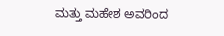ಮತ್ತು ಮಹೇಶ ಅವರಿಂದ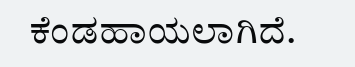ಕೆಂಡಹಾಯಲಾಗಿದೆ.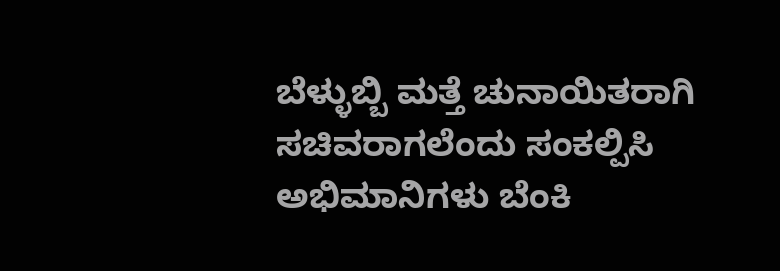ಬೆಳ್ಳುಬ್ಬಿ ಮತ್ತೆ ಚುನಾಯಿತರಾಗಿ ಸಚಿವರಾಗಲೆಂದು ಸಂಕಲ್ಪಿಸಿ ಅಭಿಮಾನಿಗಳು ಬೆಂಕಿ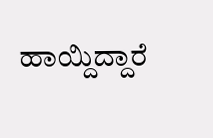ಹಾಯ್ದಿದ್ದಾರೆ